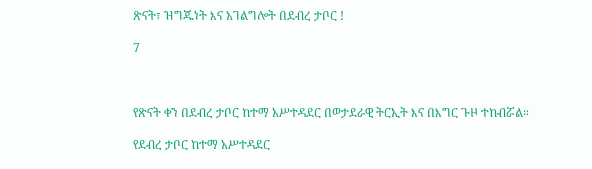ጽናት፣ ዝግጁነት እና አገልግሎት በደብረ ታቦር !

7



የጽናት ቀን በደብረ ታቦር ከተማ አሥተዳደር በወታደራዊ ትርኢት እና በእግር ጉዞ ተከብሯል።

የደብረ ታቦር ከተማ አሥተዳደር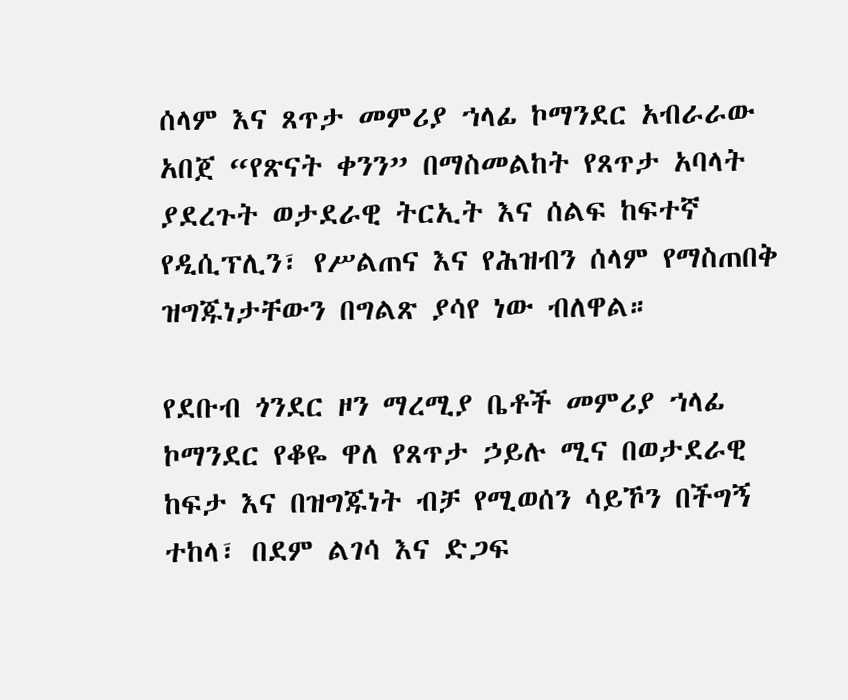ሰላም እና ጸጥታ መምሪያ ኀላፊ ኮማንደር አብራራው አበጀ “የጽናት ቀንን” በማስመልከት የጸጥታ አባላት ያደረጉት ወታደራዊ ትርኢት እና ሰልፍ ከፍተኛ የዲሲፕሊን፣ የሥልጠና እና የሕዝብን ሰላም የማስጠበቅ ዝግጁነታቸውን በግልጽ ያሳየ ነው ብለዋል።

የደቡብ ጎንደር ዞን ማረሚያ ቤቶች መምሪያ ኀላፊ ኮማንደር የቆዬ ዋለ የጸጥታ ኃይሉ ሚና በወታደራዊ ከፍታ እና በዝግጁነት ብቻ የሚወሰን ሳይኾን በችግኝ ተከላ፣ በደም ልገሳ እና ድጋፍ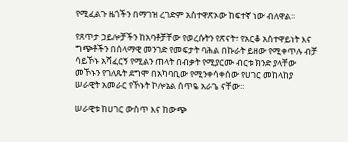የሚፈልጉ ዜጎችን በማገዝ ረገድም አስተዋጽኦው ከፍተኛ ነው ብለዋል።

የጸጥታ ኃይሎቻችን ከአባቶቻቸው የወረሱትን የጽናት፣ የአርቆ አስተዋይነት እና ግጭቶችን በሰላማዊ መንገድ የመፍታት ባሕል በኩራት ይዘው የሚቀጥሉ ብቻ ሳይኾኑ አሻፈርኝ የሚልን ጠላት በብቃት የሚያርሙ ብርቱ ክንድ ያላቸው መኾኑን የገለጹት ደግሞ በአካባቢው የሚንቀሳቀሰው የሀገር መከላከያ ሠራዊት አመራር የኾኑት ኮሎኔል ሰጥዬ አራጌ ናቸው።

ሠራዊቱ ከሀገር ውስጥ እና ከውጭ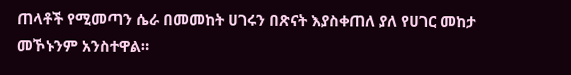ጠላቶች የሚመጣን ሴራ በመመከት ሀገሩን በጽናት እያስቀጠለ ያለ የሀገር መከታ መኾኑንም አንስተዋል።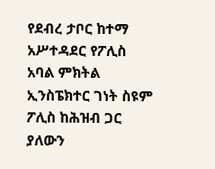የደብረ ታቦር ከተማ አሥተዳደር የፖሊስ አባል ምክትል ኢንስፔክተር ገነት ስዩም ፖሊስ ከሕዝብ ጋር ያለውን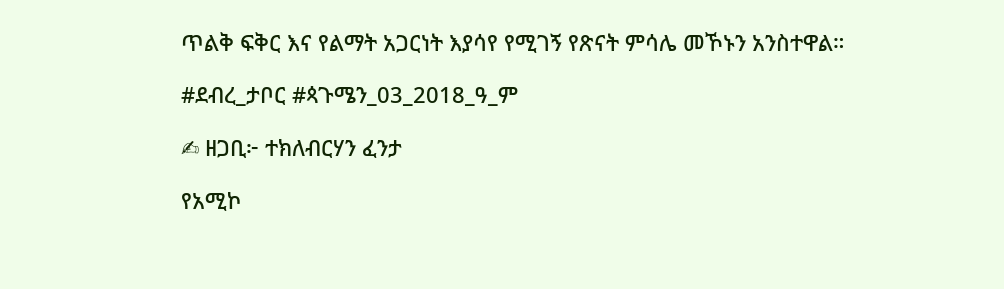ጥልቅ ፍቅር እና የልማት አጋርነት እያሳየ የሚገኝ የጽናት ምሳሌ መኾኑን አንስተዋል።

#ደብረ_ታቦር #ጳጉሜን_03_2018_ዓ_ም

✍ ዘጋቢ፦ ተክለብርሃን ፈንታ

የአሚኮ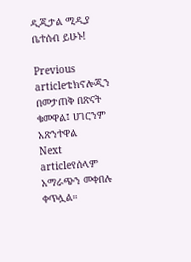ዲጂታል ሚዲያ ቤተሰብ ይሁኑ!

Previous articleቴክኖሎጂን በመታጠቅ በጽናት ቁመዋል፤ ሀገርንም አጽንተዋል
Next articleየሰላም አማራጭን መቀበሉ ቀጥሏል።